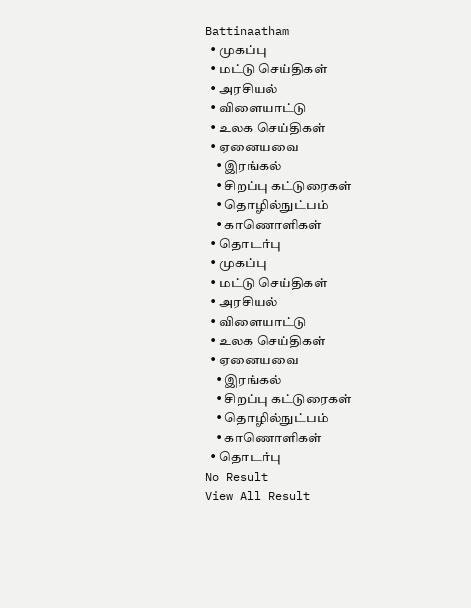Battinaatham
  • முகப்பு
  • மட்டு செய்திகள்
  • அரசியல்
  • விளையாட்டு
  • உலக செய்திகள்
  • ஏனையவை
    • இரங்கல்
    • சிறப்பு கட்டுரைகள்
    • தொழில்நுட்பம்
    • காணொளிகள்
  • தொடர்பு
  • முகப்பு
  • மட்டு செய்திகள்
  • அரசியல்
  • விளையாட்டு
  • உலக செய்திகள்
  • ஏனையவை
    • இரங்கல்
    • சிறப்பு கட்டுரைகள்
    • தொழில்நுட்பம்
    • காணொளிகள்
  • தொடர்பு
No Result
View All Result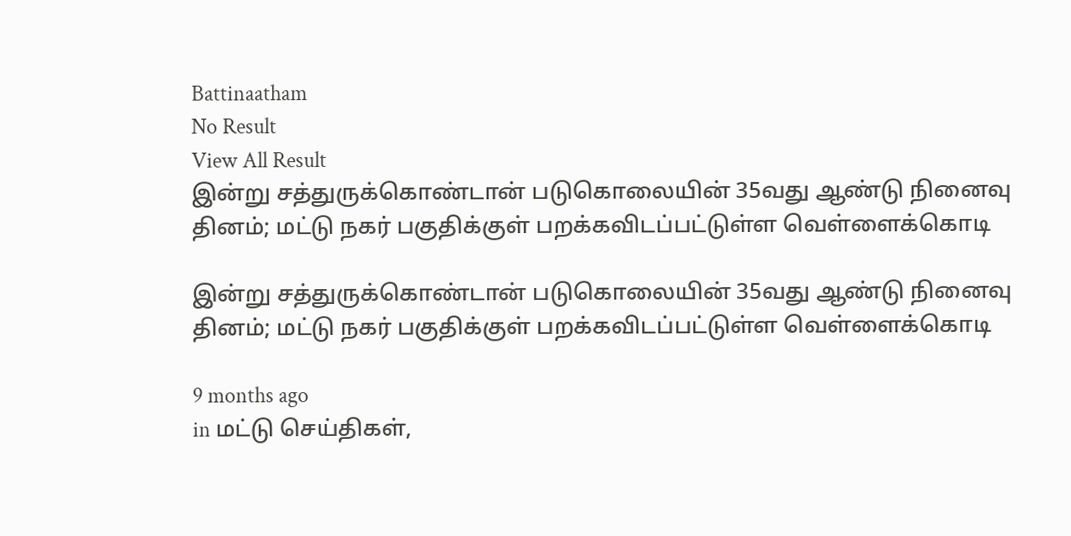Battinaatham
No Result
View All Result
இன்று சத்துருக்கொண்டான் படுகொலையின் 35வது ஆண்டு நினைவு தினம்; மட்டு நகர் பகுதிக்குள் பறக்கவிடப்பட்டுள்ள வெள்ளைக்கொடி

இன்று சத்துருக்கொண்டான் படுகொலையின் 35வது ஆண்டு நினைவு தினம்; மட்டு நகர் பகுதிக்குள் பறக்கவிடப்பட்டுள்ள வெள்ளைக்கொடி

9 months ago
in மட்டு செய்திகள்,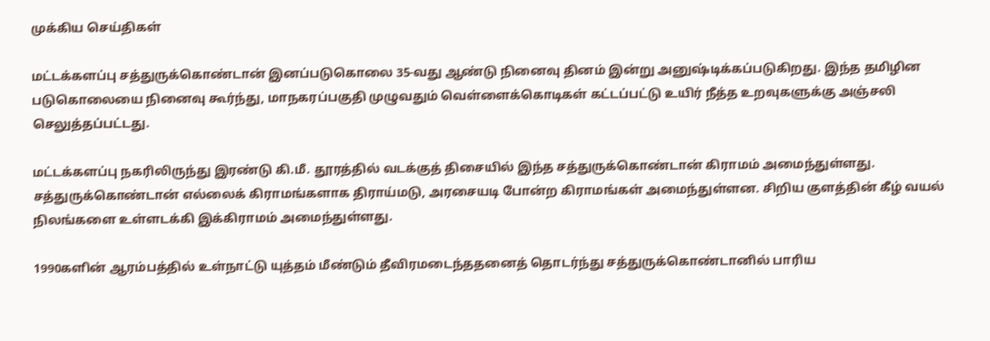முக்கிய செய்திகள்

மட்டக்களப்பு சத்துருக்கொண்டான் இனப்படுகொலை 35-வது ஆண்டு நினைவு தினம் இன்று அனுஷ்டிக்கப்படுகிறது. இந்த தமிழின படுகொலையை நினைவு கூர்ந்து, மாநகரப்பகுதி முழுவதும் வெள்ளைக்கொடிகள் கட்டப்பட்டு உயிர் நீத்த உறவுகளுக்கு அஞ்சலி செலுத்தப்பட்டது.

மட்டக்களப்பு நகரிலிருந்து இரண்டு கி.மீ. தூரத்தில் வடக்குத் திசையில் இந்த சத்துருக்கொண்டான் கிராமம் அமைந்துள்ளது. சத்துருக்கொண்டான் எல்லைக் கிராமங்களாக திராய்மடு, அரசையடி போன்ற கிராமங்கள் அமைந்துள்ளன. சிறிய குளத்தின் கீழ் வயல் நிலங்களை உள்ளடக்கி இக்கிராமம் அமைந்துள்ளது.

1990களின் ஆரம்பத்தில் உள்நாட்டு யுத்தம் மீண்டும் தீவிரமடைந்ததனைத் தொடர்ந்து சத்துருக்கொண்டானில் பாரிய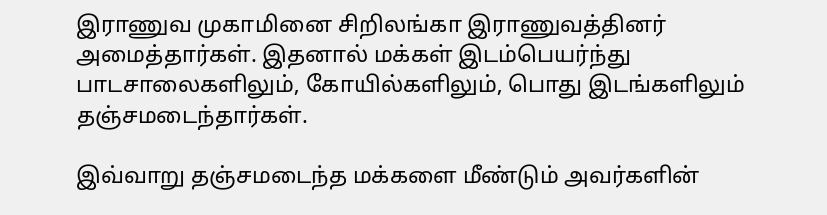இராணுவ முகாமினை சிறிலங்கா இராணுவத்தினர் அமைத்தார்கள். இதனால் மக்கள் இடம்பெயர்ந்து பாடசாலைகளிலும், கோயில்களிலும், பொது இடங்களிலும் தஞ்சமடைந்தார்கள்.

இவ்வாறு தஞ்சமடைந்த மக்களை மீண்டும் அவர்களின்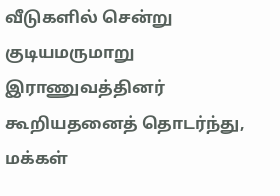வீடுகளில் சென்று குடியமருமாறு இராணுவத்தினர் கூறியதனைத் தொடர்ந்து, மக்கள்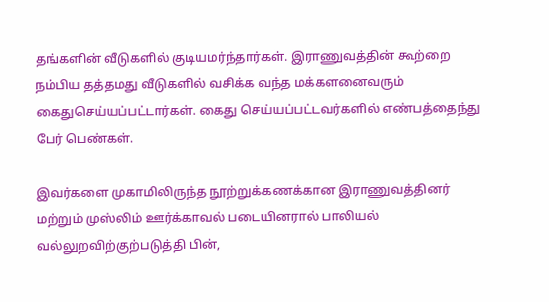தங்களின் வீடுகளில் குடியமர்ந்தார்கள். இராணுவத்தின் கூற்றை நம்பிய தத்தமது வீடுகளில் வசிக்க வந்த மக்களனைவரும் கைதுசெய்யப்பட்டார்கள். கைது செய்யப்பட்டவர்களில் எண்பத்தைந்து பேர் பெண்கள்.

இவர்களை முகாமிலிருந்த நூற்றுக்கணக்கான இராணுவத்தினர் மற்றும் முஸ்லிம் ஊர்க்காவல் படையினரால் பாலியல் வல்லுறவிற்குற்படுத்தி பின்,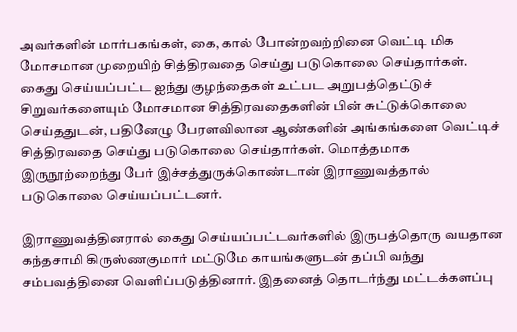அவர்களின் மார்பகங்கள், கை, கால் போன்றவற்றினை வெட்டி மிக மோசமான முறையிற் சித்திரவதை செய்து படுகொலை செய்தார்கள். கைது செய்யப்பட்ட ஐந்து குழந்தைகள் உட்பட அறுபத்தெட்டுச் சிறுவர்களையும் மோசமான சித்திரவதைகளின் பின் சுட்டுக்கொலை செய்ததுடன், பதினேழு பேரளவிலான ஆண்களின் அங்கங்களை வெட்டிச் சித்திரவதை செய்து படுகொலை செய்தார்கள். மொத்தமாக இருநூற்றைந்து பேர் இச்சத்துருக்கொண்டான் இராணுவத்தால் படுகொலை செய்யப்பட்டனர்.

இராணுவத்தினரால் கைது செய்யப்பட்டவர்களில் இருபத்தொரு வயதான கந்தசாமி கிருஸ்ணகுமார் மட்டுமே காயங்களுடன் தப்பி வந்து சம்பவத்தினை வெளிப்படுத்தினார். இதனைத் தொடர்ந்து மட்டக்களப்பு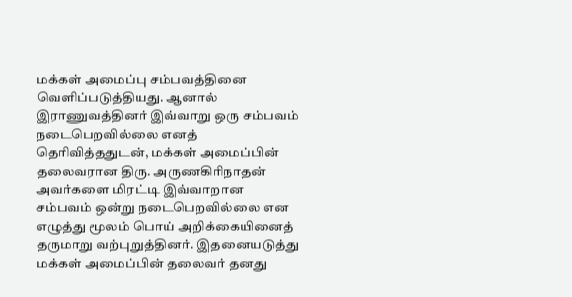மக்கள் அமைப்பு சம்பவத்தினை வெளிப்படுத்தியது. ஆனால் இராணுவத்தினர் இவ்வாறு ஒரு சம்பவம் நடைபெறவில்லை எனத் தெரிவித்ததுடன், மக்கள் அமைப்பின் தலைவரான திரு. அருணகிரிநாதன் அவர்களை மிரட்டி இவ்வாறான சம்பவம் ஒன்று நடைபெறவில்லை என எழுத்து மூலம் பொய் அறிக்கையினைத் தருமாறு வற்புறுத்தினர். இதனையடுத்து மக்கள் அமைப்பின் தலைவர் தனது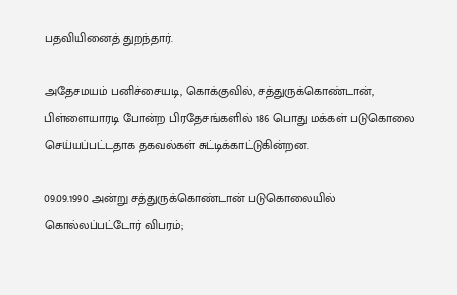பதவியினைத் துறந்தார்.

அதேசமயம் பனிச்சையடி, கொக்குவில், சத்துருக்கொண்டான், பிள்ளையாரடி போன்ற பிரதேசங்களில் 186 பொது மக்கள் படுகொலை செய்யப்பட்டதாக தகவல்கள் சுட்டிக்காட்டுகின்றன.

09.09.1990 அன்று சத்துருக்கொண்டான் படுகொலையில் கொல்லப்பட்டோர் விபரம்;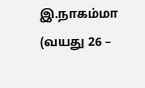இ.நாகம்மா (வயது 26 –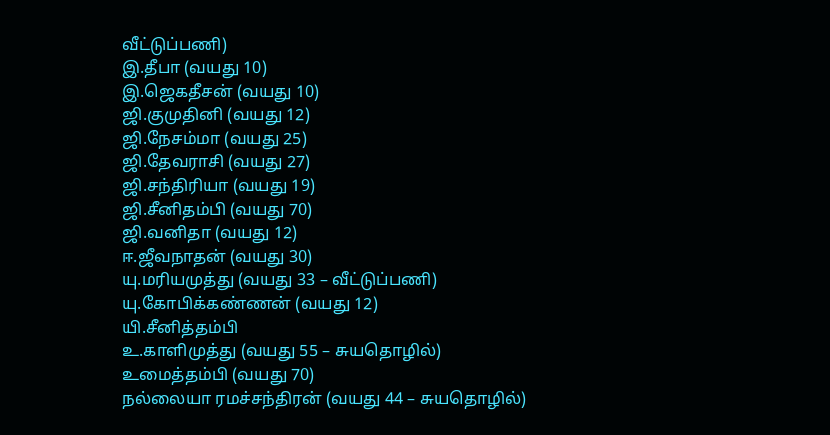வீட்டுப்பணி)
இ.தீபா (வயது 10)
இ.ஜெகதீசன் (வயது 10)
ஜி.குமுதினி (வயது 12)
ஜி.நேசம்மா (வயது 25)
ஜி.தேவராசி (வயது 27)
ஜி.சந்திரியா (வயது 19)
ஜி.சீனிதம்பி (வயது 70)
ஜி.வனிதா (வயது 12)
ஈ.ஜீவநாதன் (வயது 30)
யு.மரியமுத்து (வயது 33 – வீட்டுப்பணி)
யு.கோபிக்கண்ணன் (வயது 12)
யி.சீனித்தம்பி
உ.காளிமுத்து (வயது 55 – சுயதொழில்)
உமைத்தம்பி (வயது 70)
நல்லையா ரமச்சந்திரன் (வயது 44 – சுயதொழில்)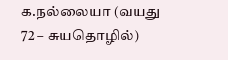க.நல்லையா (வயது 72 – சுயதொழில்)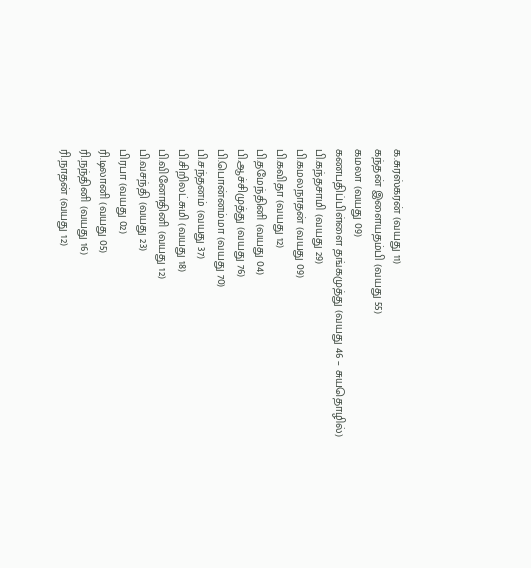க.சுரஸ்கரன் (வயது 11)
கந்தன் இளையதம்பி (வயது 55)
கமலா (வயது 09)
கணபதிப்பிள்ளை தங்கமுத்து (வயது 46 – சுயதொழில்)
பி.கந்தசாமி (வயது 29)
பி.கமலநாதன் (வயது 09)
பி.கவிதா (வயது 12)
பி.தமேந்தினி (வயது 04)
பி.ஆச்சிமுத்து (வயது 76)
பி.பொன்னம்மா (வயது 70)
பி.சந்தனம் (வயது 37)
பி.சிறிலட்சுமி (வயது 18)
பி.வினோதினி (வயது 12)
பி.வசந்தி (வயது 23)
பிரபா (வயது 02)
ரி.டிலானி (வயது 05)
ரி.நந்தினி (வயது 16)
ரி.நாதன் (வயது 12)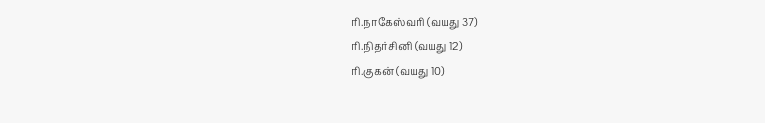ரி.நாகேஸ்வரி (வயது 37)
ரி.நிதர்சினி (வயது 12)
ரி.குகன் (வயது 10)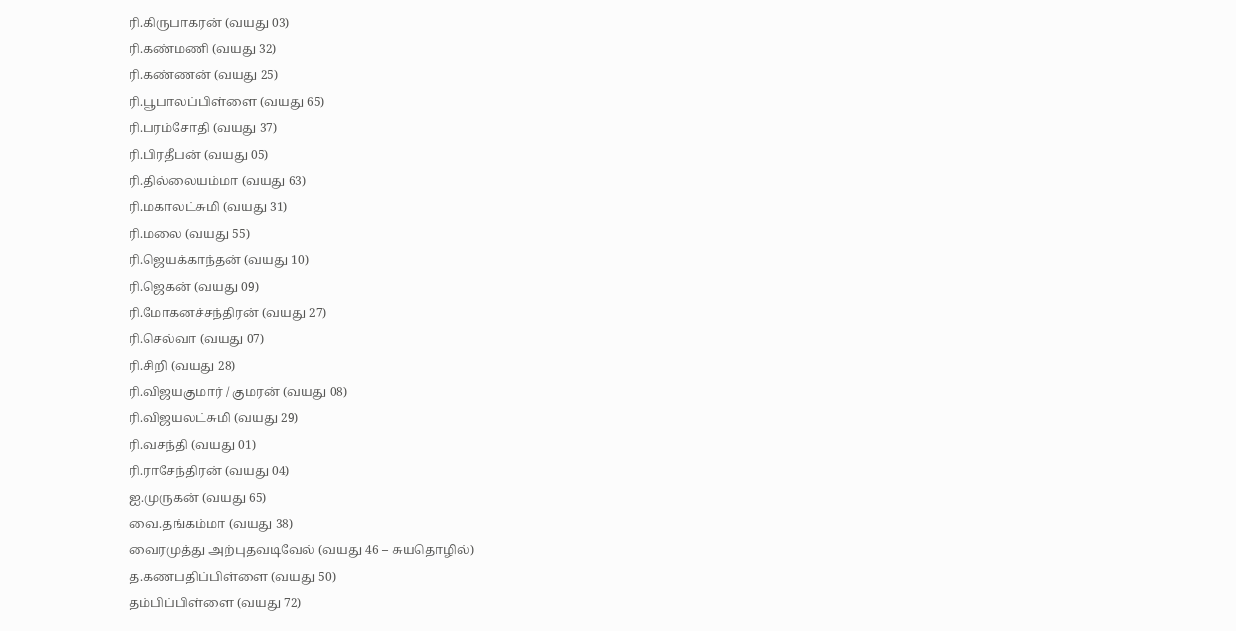ரி.கிருபாகரன் (வயது 03)
ரி.கண்மணி (வயது 32)
ரி.கண்ணன் (வயது 25)
ரி.பூபாலப்பிள்ளை (வயது 65)
ரி.பரம்சோதி (வயது 37)
ரி.பிரதீபன் (வயது 05)
ரி.தில்லையம்மா (வயது 63)
ரி.மகாலட்சுமி (வயது 31)
ரி.மலை (வயது 55)
ரி.ஜெயக்காந்தன் (வயது 10)
ரி.ஜெகன் (வயது 09)
ரி.மோகனச்சந்திரன் (வயது 27)
ரி.செல்வா (வயது 07)
ரி.சிறி (வயது 28)
ரி.விஜயகுமார் / குமரன் (வயது 08)
ரி.விஜயலட்சுமி (வயது 29)
ரி.வசந்தி (வயது 01)
ரி.ராசேந்திரன் (வயது 04)
ஐ.முருகன் (வயது 65)
வை.தங்கம்மா (வயது 38)
வைரமுத்து அற்புதவடிவேல் (வயது 46 – சுயதொழில்)
த.கணபதிப்பிள்ளை (வயது 50)
தம்பிப்பிள்ளை (வயது 72)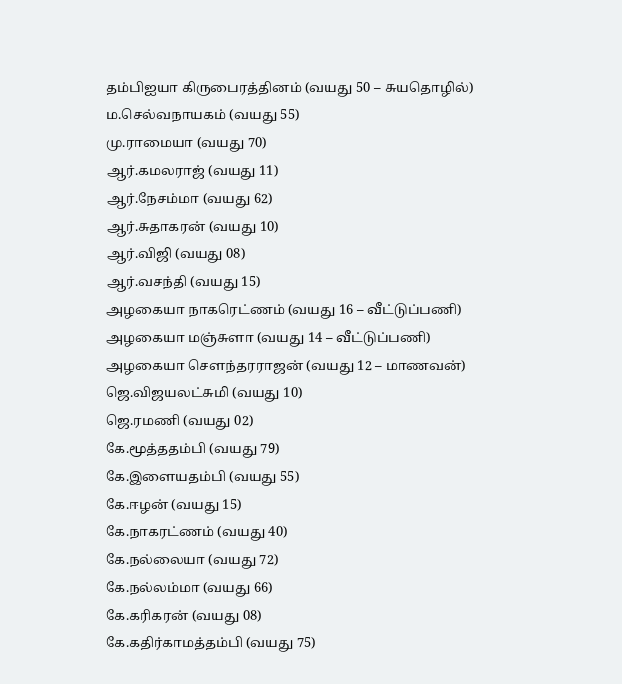தம்பிஐயா கிருபைரத்தினம் (வயது 50 – சுயதொழில்)
ம.செல்வநாயகம் (வயது 55)
மு.ராமையா (வயது 70)
ஆர்.கமலராஜ் (வயது 11)
ஆர்.நேசம்மா (வயது 62)
ஆர்.சுதாகரன் (வயது 10)
ஆர்.விஜி (வயது 08)
ஆர்.வசந்தி (வயது 15)
அழகையா நாகரெட்ணம் (வயது 16 – வீட்டுப்பணி)
அழகையா மஞ்சுளா (வயது 14 – வீட்டுப்பணி)
அழகையா சௌந்தரராஜன் (வயது 12 – மாணவன்)
ஜெ.விஜயலட்சுமி (வயது 10)
ஜெ.ரமணி (வயது 02)
கே.மூத்ததம்பி (வயது 79)
கே.இளையதம்பி (வயது 55)
கே.ஈழன் (வயது 15)
கே.நாகரட்ணம் (வயது 40)
கே.நல்லையா (வயது 72)
கே.நல்லம்மா (வயது 66)
கே.கரிகரன் (வயது 08)
கே.கதிர்காமத்தம்பி (வயது 75)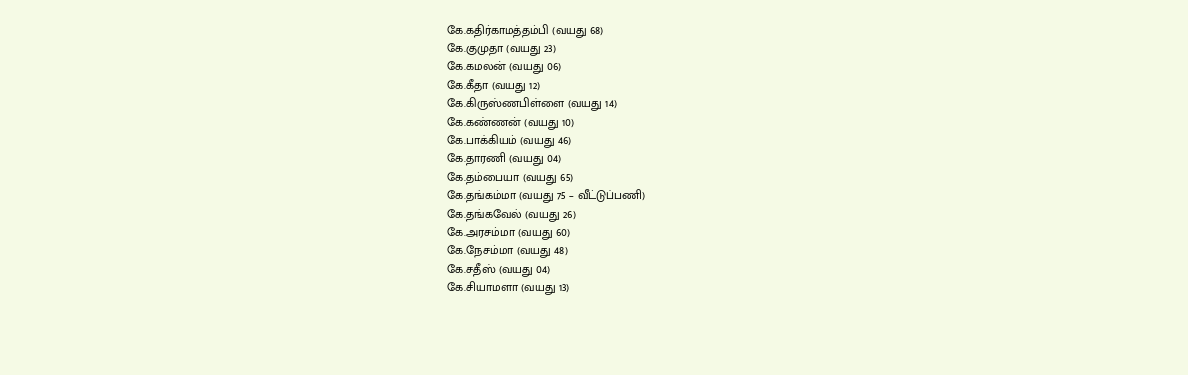கே.கதிர்காமத்தம்பி (வயது 68)
கே.குமுதா (வயது 23)
கே.கமலன் (வயது 06)
கே.கீதா (வயது 12)
கே.கிருஸ்ணபிள்ளை (வயது 14)
கே.கண்ணன் (வயது 10)
கே.பாக்கியம் (வயது 46)
கே.தாரணி (வயது 04)
கே.தம்பையா (வயது 65)
கே.தங்கம்மா (வயது 75 – வீட்டுப்பணி)
கே.தங்கவேல் (வயது 26)
கே.அரசம்மா (வயது 60)
கே.நேசம்மா (வயது 48)
கே.சதீஸ் (வயது 04)
கே.சியாமளா (வயது 13)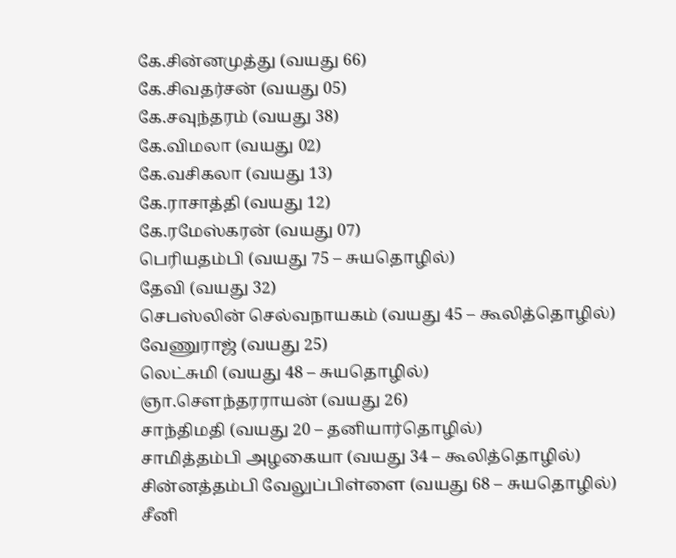கே.சின்னமுத்து (வயது 66)
கே.சிவதர்சன் (வயது 05)
கே.சவுந்தரம் (வயது 38)
கே.விமலா (வயது 02)
கே.வசிகலா (வயது 13)
கே.ராசாத்தி (வயது 12)
கே.ரமேஸ்கரன் (வயது 07)
பெரியதம்பி (வயது 75 – சுயதொழில்)
தேவி (வயது 32)
செபஸ்லின் செல்வநாயகம் (வயது 45 – கூலித்தொழில்)
வேணுராஜ் (வயது 25)
லெட்சுமி (வயது 48 – சுயதொழில்)
ஞா.சௌந்தரராயன் (வயது 26)
சாந்திமதி (வயது 20 – தனியார்தொழில்)
சாமித்தம்பி அழகையா (வயது 34 – கூலித்தொழில்)
சின்னத்தம்பி வேலுப்பிள்ளை (வயது 68 – சுயதொழில்)
சீனி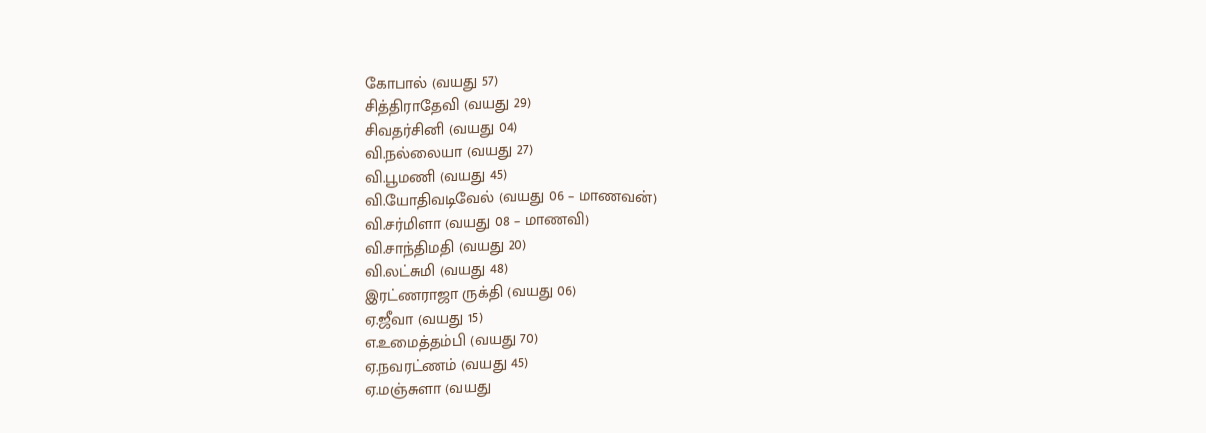கோபால் (வயது 57)
சித்திராதேவி (வயது 29)
சிவதர்சினி (வயது 04)
வி.நல்லையா (வயது 27)
வி.பூமணி (வயது 45)
வி.யோதிவடிவேல் (வயது 06 – மாணவன்)
வி.சர்மிளா (வயது 08 – மாணவி)
வி.சாந்திமதி (வயது 20)
வி.லட்சுமி (வயது 48)
இரட்ணராஜா ருக்தி (வயது 06)
ஏ.ஜீவா (வயது 15)
எ.உமைத்தம்பி (வயது 70)
ஏ.நவரட்ணம் (வயது 45)
ஏ.மஞ்சுளா (வயது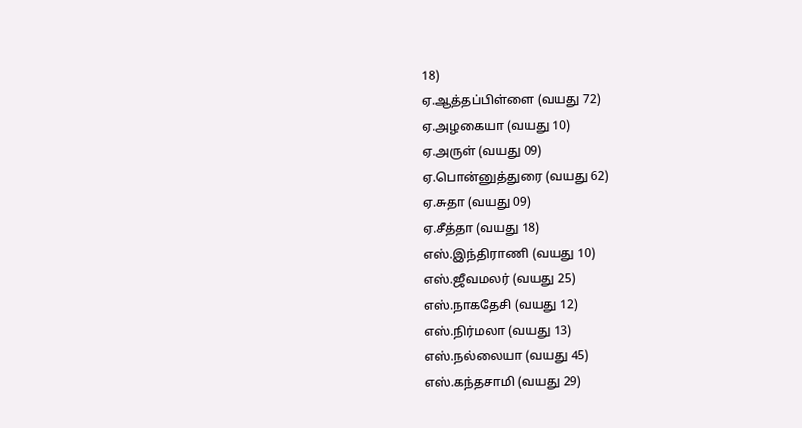18)
ஏ.ஆத்தப்பிள்ளை (வயது 72)
ஏ.அழகையா (வயது 10)
ஏ.அருள் (வயது 09)
ஏ.பொன்னுத்துரை (வயது 62)
ஏ.சுதா (வயது 09)
ஏ.சீத்தா (வயது 18)
எஸ்.இந்திராணி (வயது 10)
எஸ்.ஜீவமலர் (வயது 25)
எஸ்.நாகதேசி (வயது 12)
எஸ்.நிர்மலா (வயது 13)
எஸ்.நல்லையா (வயது 45)
எஸ்.கந்தசாமி (வயது 29)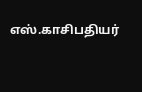எஸ்.காசிபதியர்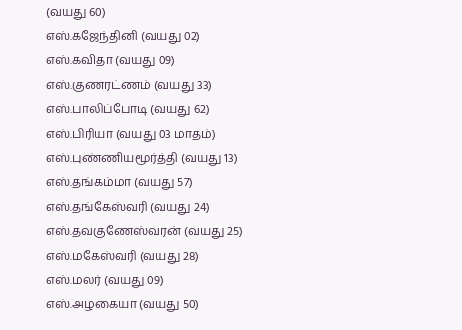(வயது 60)
எஸ்.கஜேந்தினி (வயது 02)
எஸ்.கவிதா (வயது 09)
எஸ்.குணரட்ணம் (வயது 33)
எஸ்.பாலிப்போடி (வயது 62)
எஸ்.பிரியா (வயது 03 மாதம்)
எஸ்.புண்ணியமூர்த்தி (வயது 13)
எஸ்.தங்கம்மா (வயது 57)
எஸ்.தங்கேஸ்வரி (வயது 24)
எஸ்.தவகுணேஸ்வரன் (வயது 25)
எஸ்.மகேஸ்வரி (வயது 28)
எஸ்.மலர் (வயது 09)
எஸ்.அழகையா (வயது 50)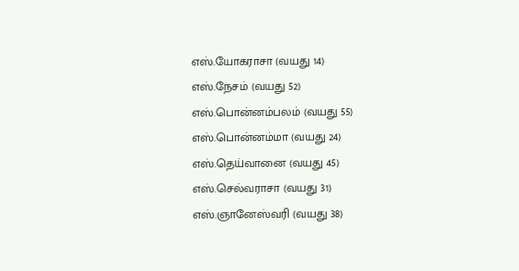எஸ்.யோகராசா (வயது 14)
எஸ்.நேசம் (வயது 52)
எஸ்.பொன்னம்பலம் (வயது 55)
எஸ்.பொன்னம்மா (வயது 24)
எஸ்.தெய்வானை (வயது 45)
எஸ்.செல்வராசா (வயது 31)
எஸ்.ஞானேஸ்வரி (வயது 38)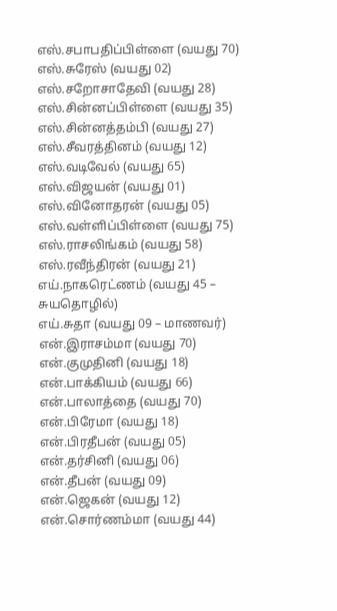எஸ்.சபாபதிப்பிள்ளை (வயது 70)
எஸ்.சுரேஸ் (வயது 02)
எஸ்.சறோசாதேவி (வயது 28)
எஸ்.சின்னப்பிள்ளை (வயது 35)
எஸ்.சின்னத்தம்பி (வயது 27)
எஸ்.சீவரத்தினம் (வயது 12)
எஸ்.வடிவேல் (வயது 65)
எஸ்.விஜயன் (வயது 01)
எஸ்.வினோதரன் (வயது 05)
எஸ்.வள்ளிப்பிள்ளை (வயது 75)
எஸ்.ராசலிங்கம் (வயது 58)
எஸ்.ரவீந்திரன் (வயது 21)
எய்.நாகரெட்ணம் (வயது 45 – சுயதொழில்)
எய்.சுதா (வயது 09 – மாணவர்)
என்.இராசம்மா (வயது 70)
என்.குமுதினி (வயது 18)
என்.பாக்கியம் (வயது 66)
என்.பாலாத்தை (வயது 70)
என்.பிரேமா (வயது 18)
என்.பிரதீபன் (வயது 05)
என்.தர்சினி (வயது 06)
என்.தீபன் (வயது 09)
என்.ஜெகன் (வயது 12)
என்.சொர்ணம்மா (வயது 44)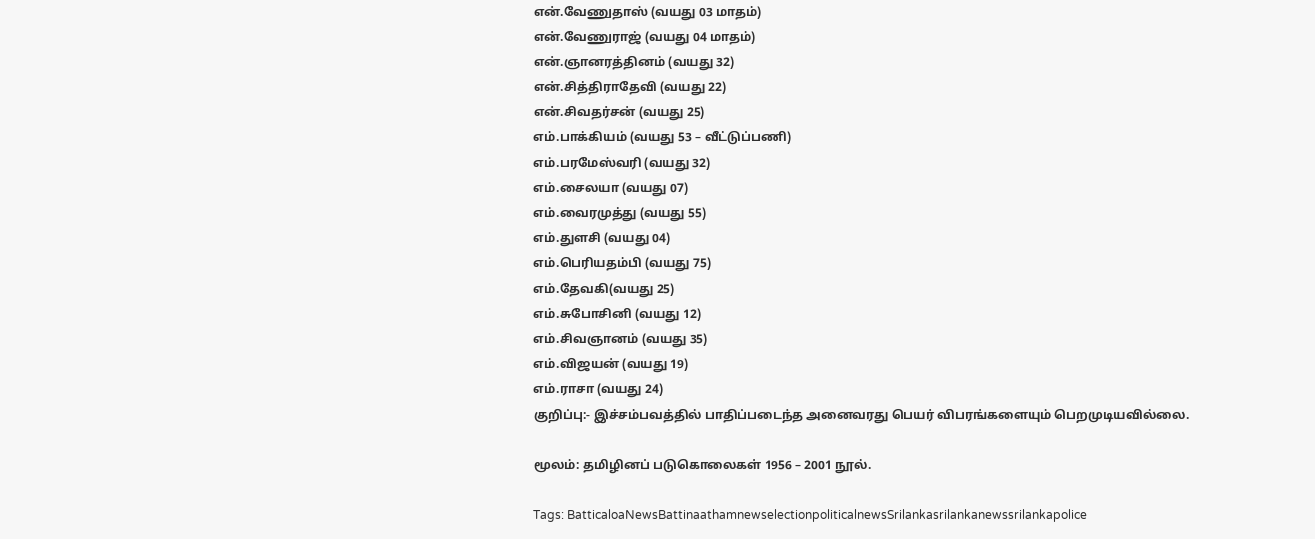என்.வேணுதாஸ் (வயது 03 மாதம்)
என்.வேணுராஜ் (வயது 04 மாதம்)
என்.ஞானரத்தினம் (வயது 32)
என்.சித்திராதேவி (வயது 22)
என்.சிவதர்சன் (வயது 25)
எம்.பாக்கியம் (வயது 53 – வீட்டுப்பணி)
எம்.பரமேஸ்வரி (வயது 32)
எம்.சைலயா (வயது 07)
எம்.வைரமுத்து (வயது 55)
எம்.துளசி (வயது 04)
எம்.பெரியதம்பி (வயது 75)
எம்.தேவகி(வயது 25)
எம்.சுபோசினி (வயது 12)
எம்.சிவஞானம் (வயது 35)
எம்.விஜயன் (வயது 19)
எம்.ராசா (வயது 24)
குறிப்பு:- இச்சம்பவத்தில் பாதிப்படைந்த அனைவரது பெயர் விபரங்களையும் பெறமுடியவில்லை.

மூலம்: தமிழினப் படுகொலைகள் 1956 – 2001 நூல்.

Tags: BatticaloaNewsBattinaathamnewselectionpoliticalnewsSrilankasrilankanewssrilankapolice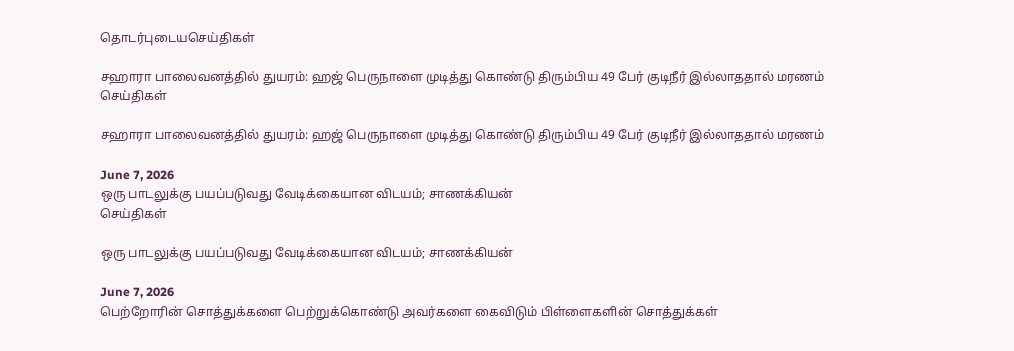தொடர்புடையசெய்திகள்

சஹாரா பாலைவனத்தில் துயரம்: ஹஜ் பெருநாளை முடித்து கொண்டு திரும்பிய 49 பேர் குடிநீர் இல்லாததால் மரணம்
செய்திகள்

சஹாரா பாலைவனத்தில் துயரம்: ஹஜ் பெருநாளை முடித்து கொண்டு திரும்பிய 49 பேர் குடிநீர் இல்லாததால் மரணம்

June 7, 2026
ஒரு பாடலுக்கு பயப்படுவது வேடிக்கையான விடயம்; சாணக்கியன்
செய்திகள்

ஒரு பாடலுக்கு பயப்படுவது வேடிக்கையான விடயம்; சாணக்கியன்

June 7, 2026
பெற்றோரின் சொத்துக்களை பெற்றுக்கொண்டு அவர்களை கைவிடும் பிள்ளைகளின் சொத்துக்கள்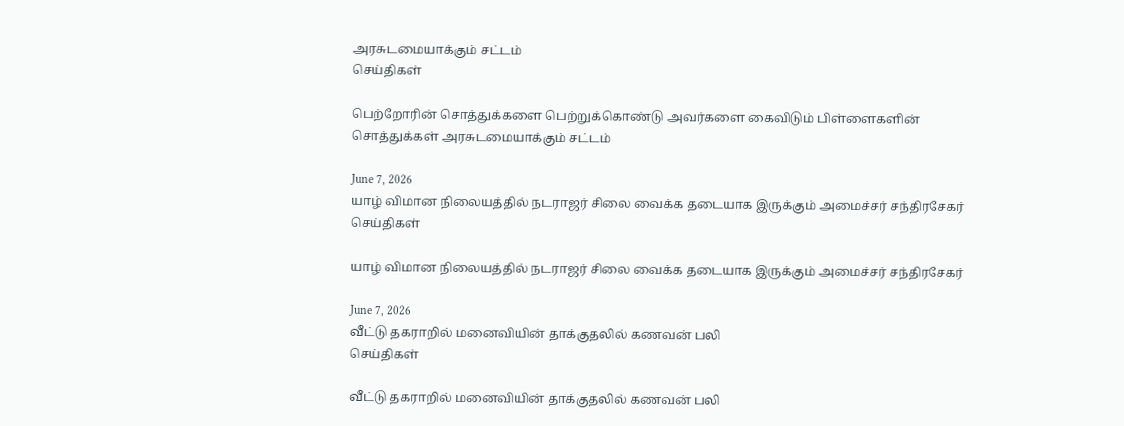அரசுடமையாக்கும் சட்டம்
செய்திகள்

பெற்றோரின் சொத்துக்களை பெற்றுக்கொண்டு அவர்களை கைவிடும் பிள்ளைகளின் சொத்துக்கள் அரசுடமையாக்கும் சட்டம்

June 7, 2026
யாழ் விமான நிலையத்தில் நடராஜர் சிலை வைக்க தடையாக இருக்கும் அமைச்சர் சந்திரசேகர்
செய்திகள்

யாழ் விமான நிலையத்தில் நடராஜர் சிலை வைக்க தடையாக இருக்கும் அமைச்சர் சந்திரசேகர்

June 7, 2026
வீட்டு தகராறில் மனைவியின் தாக்குதலில் கணவன் பலி
செய்திகள்

வீட்டு தகராறில் மனைவியின் தாக்குதலில் கணவன் பலி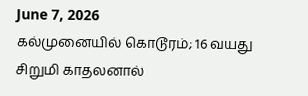June 7, 2026
கல்முனையில் கொடூரம்; 16 வயது சிறுமி காதலனால்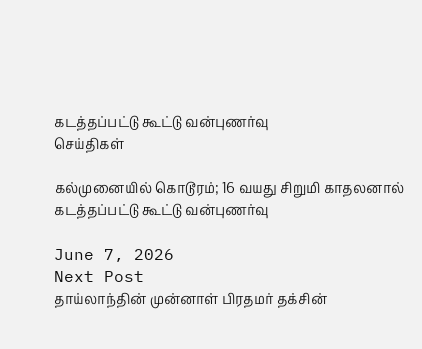கடத்தப்பட்டு கூட்டு வன்புணர்வு
செய்திகள்

கல்முனையில் கொடூரம்; 16 வயது சிறுமி காதலனால் கடத்தப்பட்டு கூட்டு வன்புணர்வு

June 7, 2026
Next Post
தாய்லாந்தின் முன்னாள் பிரதமர் தக்சின்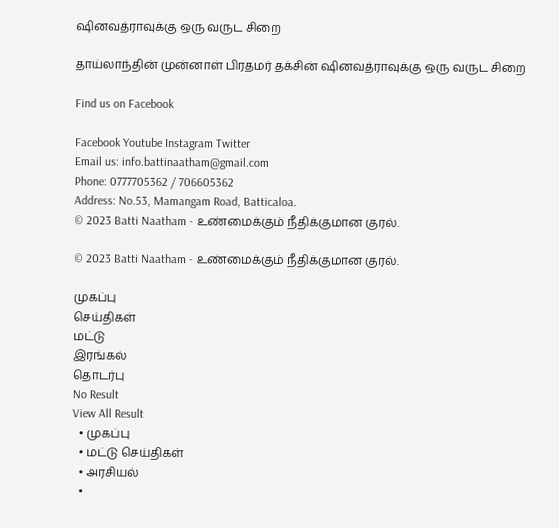ஷினவத்ராவுக்கு ஒரு வருட சிறை

தாய்லாந்தின் முன்னாள் பிரதமர் தக்சின் ஷினவத்ராவுக்கு ஒரு வருட சிறை

Find us on Facebook

Facebook Youtube Instagram Twitter
Email us: info.battinaatham@gmail.com
Phone: 0777705362 / 706605362
Address: No.53, Mamangam Road, Batticaloa.
© 2023 Batti Naatham - உண்மைக்கும் நீதிக்குமான குரல்.

© 2023 Batti Naatham - உண்மைக்கும் நீதிக்குமான குரல்.

முகப்பு
செய்திகள்
மட்டு
இரங்கல்
தொடர்பு
No Result
View All Result
  • முகப்பு
  • மட்டு செய்திகள்
  • அரசியல்
  •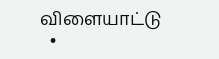விளையாட்டு
  •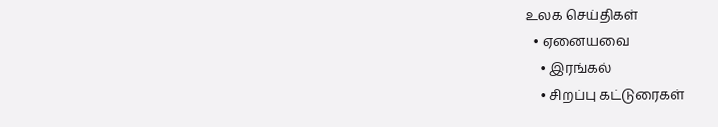உலக செய்திகள்
  • ஏனையவை
    • இரங்கல்
    • சிறப்பு கட்டுரைகள்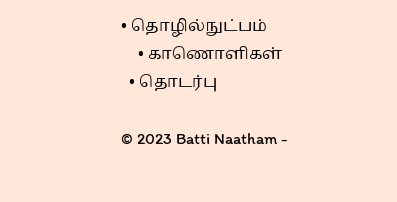• தொழில்நுட்பம்
    • காணொளிகள்
  • தொடர்பு

© 2023 Batti Naatham -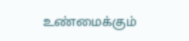உண்மைக்கும்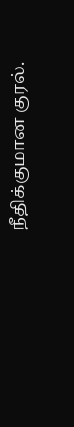நீதிக்குமான குரல்.